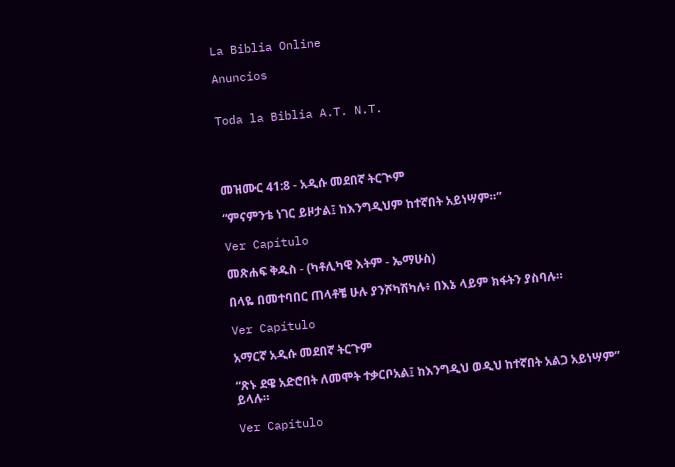La Biblia Online

Anuncios


Toda la Biblia A.T. N.T.




መዝሙር 41:8 - አዲሱ መደበኛ ትርጒም

“ምናምንቴ ነገር ይዞታል፤ ከእንግዲህም ከተኛበት አይነሣም።”

Ver Capítulo

መጽሐፍ ቅዱስ - (ካቶሊካዊ እትም - ኤማሁስ)

በላዬ በመተባበር ጠላቶቼ ሁሉ ያንሾካሽካሉ፥ በእኔ ላይም ክፋትን ያስባሉ።

Ver Capítulo

አማርኛ አዲሱ መደበኛ ትርጉም

“ጽኑ ደዌ አድሮበት ለመሞት ተቃርቦአል፤ ከእንግዲህ ወዲህ ከተኛበት አልጋ አይነሣም” ይላሉ።

Ver Capítulo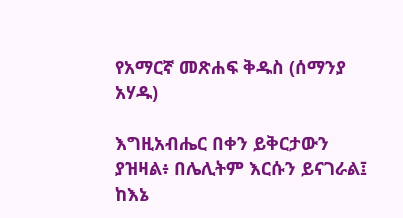የአማርኛ መጽሐፍ ቅዱስ (ሰማንያ አሃዱ)

እግዚአብሔር በቀን ይቅርታውን ያዝዛል፥ በሌሊትም እርሱን ይናገራል፤ ከእኔ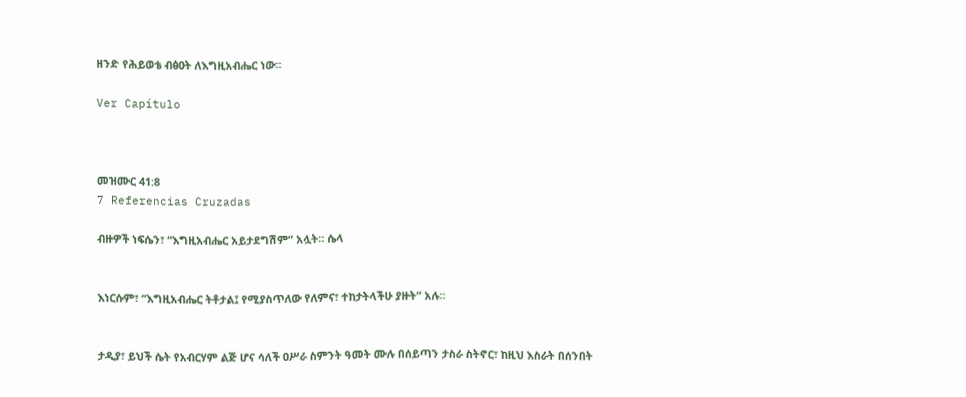ዘንድ የሕይወቴ ብፅዐት ለእግዚአብሔር ነው።

Ver Capítulo



መዝሙር 41:8
7 Referencias Cruzadas

ብዙዎች ነፍሴን፣ “እግዚአብሔር አይታደግሽም” አሏት። ሴላ


እነርሱም፣ “እግዚአብሔር ትቶታል፤ የሚያስጥለው የለምና፣ ተከታትላችሁ ያዙት” አሉ።


ታዲያ፣ ይህች ሴት የአብርሃም ልጅ ሆና ሳለች ዐሥራ ስምንት ዓመት ሙሉ በሰይጣን ታስራ ስትኖር፣ ከዚህ እስራት በሰንበት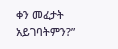ቀን መፈታት አይገባትምን?”